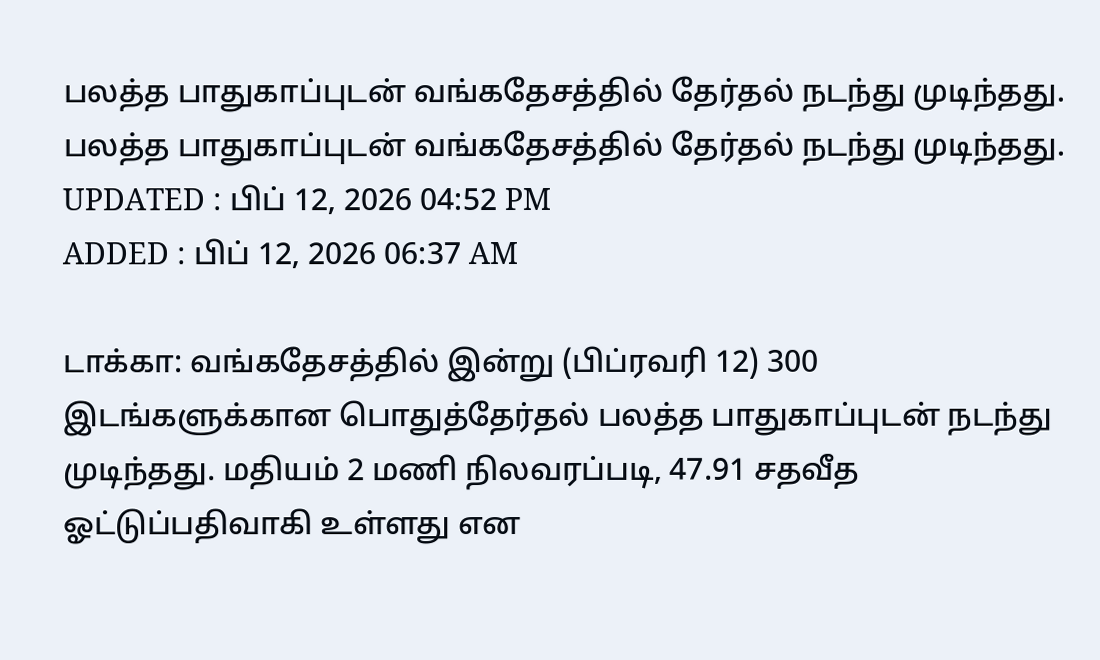பலத்த பாதுகாப்புடன் வங்கதேசத்தில் தேர்தல் நடந்து முடிந்தது.
பலத்த பாதுகாப்புடன் வங்கதேசத்தில் தேர்தல் நடந்து முடிந்தது.
UPDATED : பிப் 12, 2026 04:52 PM
ADDED : பிப் 12, 2026 06:37 AM

டாக்கா: வங்கதேசத்தில் இன்று (பிப்ரவரி 12) 300 இடங்களுக்கான பொதுத்தேர்தல் பலத்த பாதுகாப்புடன் நடந்து முடிந்தது. மதியம் 2 மணி நிலவரப்படி, 47.91 சதவீத ஓட்டுப்பதிவாகி உள்ளது என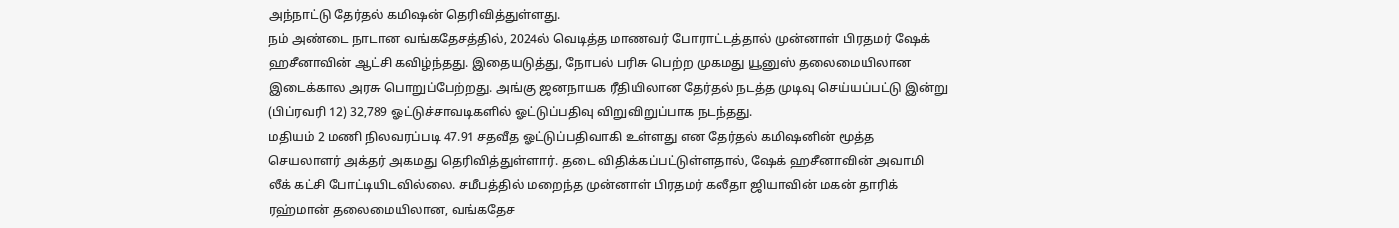அந்நாட்டு தேர்தல் கமிஷன் தெரிவித்துள்ளது.
நம் அண்டை நாடான வங்கதேசத்தில், 2024ல் வெடித்த மாணவர் போராட்டத்தால் முன்னாள் பிரதமர் ஷேக் ஹசீனாவின் ஆட்சி கவிழ்ந்தது. இதையடுத்து, நோபல் பரிசு பெற்ற முகமது யூனுஸ் தலைமையிலான இடைக்கால அரசு பொறுப்பேற்றது. அங்கு ஜனநாயக ரீதியிலான தேர்தல் நடத்த முடிவு செய்யப்பட்டு இன்று (பிப்ரவரி 12) 32,789 ஓட்டுச்சாவடிகளில் ஓட்டுப்பதிவு விறுவிறுப்பாக நடந்தது.
மதியம் 2 மணி நிலவரப்படி 47.91 சதவீத ஓட்டுப்பதிவாகி உள்ளது என தேர்தல் கமிஷனின் மூத்த செயலாளர் அக்தர் அகமது தெரிவித்துள்ளார். தடை விதிக்கப்பட்டுள்ளதால், ஷேக் ஹசீனாவின் அவாமி லீக் கட்சி போட்டியிடவில்லை. சமீபத்தில் மறைந்த முன்னாள் பிரதமர் கலீதா ஜியாவின் மகன் தாரிக் ரஹ்மான் தலைமையிலான, வங்கதேச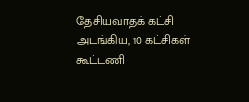தேசியவாதக் கட்சி அடங்கிய, 10 கட்சிகள் கூட்டணி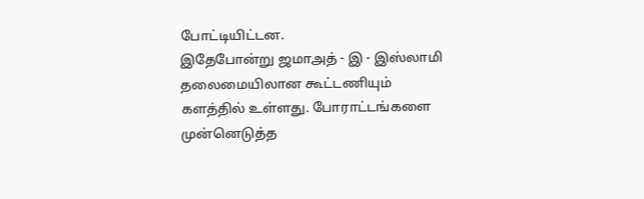போட்டியிட்டன.
இதேபோன்று ஜமாஅத் - இ - இஸ்லாமி தலைமையிலான கூட்டணியும் களத்தில் உள்ளது. போராட்டங்களை முன்னெடுத்த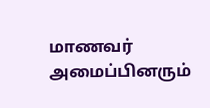மாணவர் அமைப்பினரும்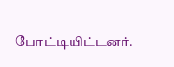போட்டியிட்டனர்.